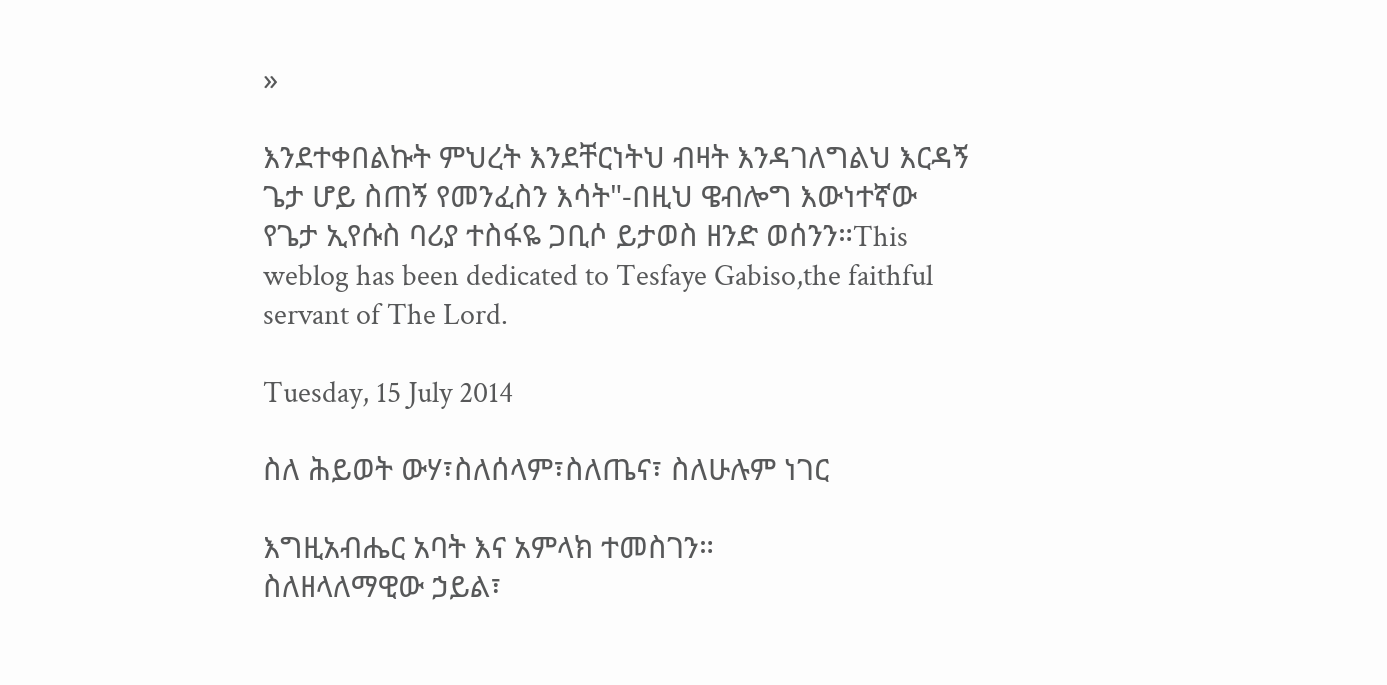»

እንደተቀበልኩት ምህረት እንደቸርነትህ ብዛት እንዳገለግልህ እርዳኝ ጌታ ሆይ ስጠኝ የመንፈስን እሳት"-በዚህ ዌብሎግ እውነተኛው የጌታ ኢየሱስ ባሪያ ተስፋዬ ጋቢሶ ይታወስ ዘንድ ወሰንን።This weblog has been dedicated to Tesfaye Gabiso,the faithful servant of The Lord.

Tuesday, 15 July 2014

ስለ ሕይወት ውሃ፣ስለሰላም፣ስለጤና፣ ስለሁሉም ነገር

እግዚአብሔር አባት እና አምላክ ተመስገን።
ስለዘላለማዊው ኃይል፣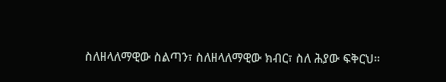ስለዘላለማዊው ስልጣን፣ ስለዘላለማዊው ክብር፣ ስለ ሕያው ፍቅርህ።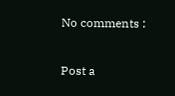No comments :

Post a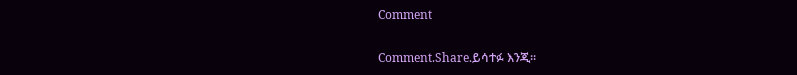Comment

Comment.Share.ይሳተፉ እንጂ።